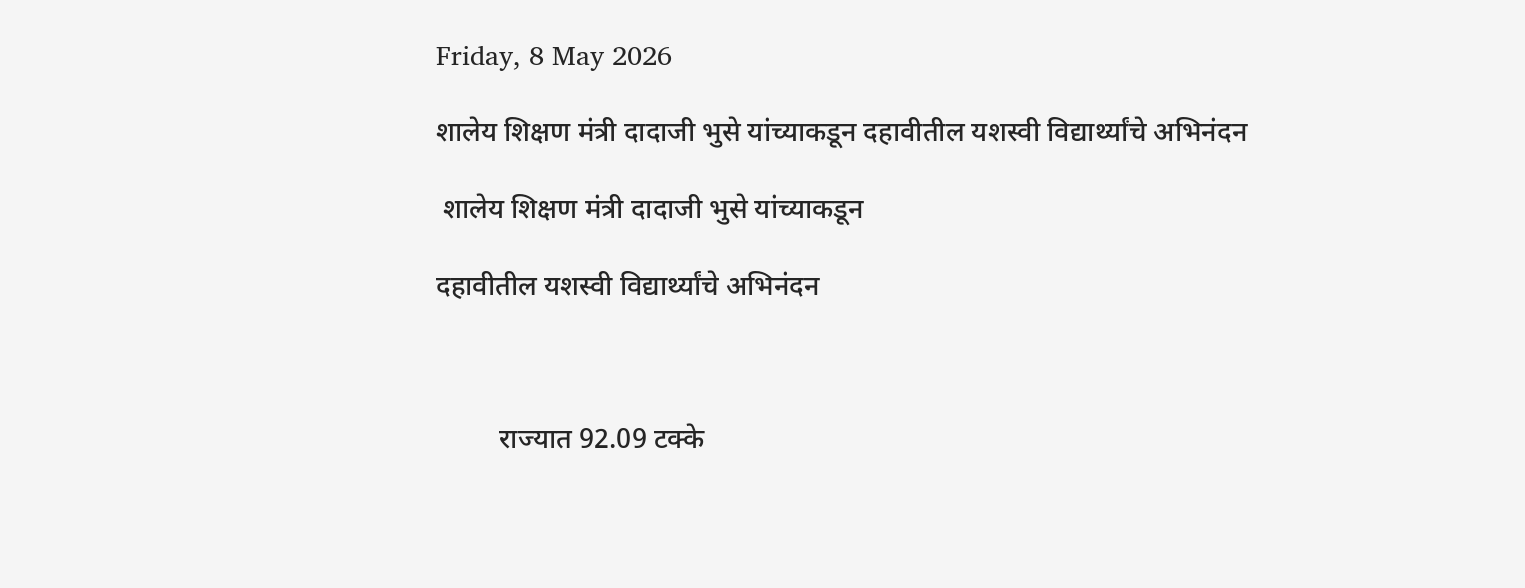Friday, 8 May 2026

शालेय शिक्षण मंत्री दादाजी भुसे यांच्याकडून दहावीतील यशस्वी विद्यार्थ्यांचे अभिनंदन

 शालेय शिक्षण मंत्री दादाजी भुसे यांच्याकडून

दहावीतील यशस्वी विद्यार्थ्यांचे अभिनंदन



         राज्यात 92.09 टक्के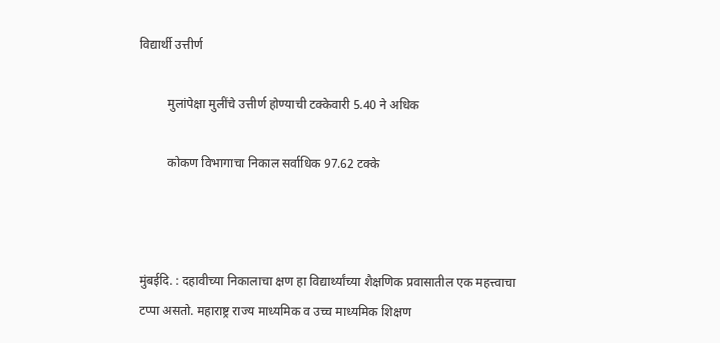विद्यार्थी उत्तीर्ण

         मुलांपेक्षा मुलींचे उत्तीर्ण होण्याची टक्केवारी 5.40 ने अधिक

         कोकण विभागाचा निकाल सर्वाधिक 97.62 टक्के



मुंबईदि. : दहावीच्या निकालाचा क्षण हा विद्यार्थ्यांच्या शैक्षणिक प्रवासातील एक महत्त्वाचा टप्पा असतो. महाराष्ट्र राज्य माध्यमिक व उच्च माध्यमिक शिक्षण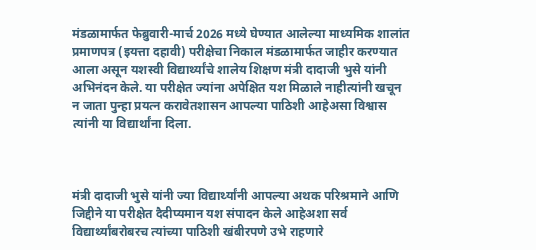मंडळामार्फत फेब्रुवारी-मार्च 2026 मध्ये घेण्यात आलेल्या माध्यमिक शालांत प्रमाणपत्र (इयत्ता दहावी) परीक्षेचा निकाल मंडळामार्फत जाहीर करण्यात आला असून यशस्वी विद्यार्थ्यांचे शालेय शिक्षण मंत्री दादाजी भुसे यांनी अभिनंदन केले. या परीक्षेत ज्यांना अपेक्षित यश मिळाले नाहीत्यांनी खचून न जाता पुन्हा प्रयत्न करावेतशासन आपल्या पाठिशी आहेअसा विश्वास त्यांनी या विद्यार्थांना दिला.



मंत्री दादाजी भुसे यांनी ज्या विद्यार्थ्यांनी आपल्या अथक परिश्रमाने आणि जिद्दीने या परीक्षेत दैदीप्यमान यश संपादन केले आहेअशा सर्व विद्यार्थ्यांबरोबरच त्यांच्या पाठिशी खंबीरपणे उभे राहणारे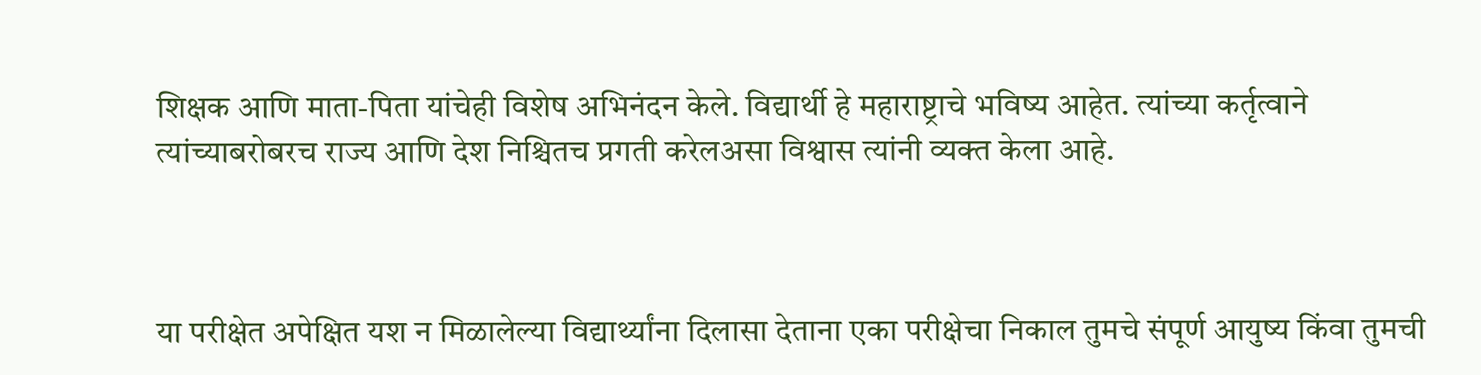शिक्षक आणि माता-पिता यांचेही विशेष अभिनंदन केले. विद्यार्थी हे महाराष्ट्राचे भविष्य आहेत. त्यांच्या कर्तृत्वाने त्यांच्याबरोबरच राज्य आणि देश निश्चितच प्रगती करेलअसा विश्वास त्यांनी व्यक्त केला आहे.



या परीक्षेत अपेक्षित यश न मिळालेल्या विद्यार्थ्यांना दिलासा देताना एका परीक्षेचा निकाल तुमचे संपूर्ण आयुष्य किंवा तुमची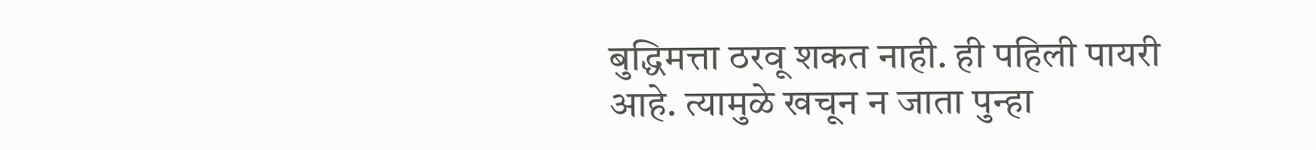बुद्धिमत्ता ठरवू शकत नाही. ही पहिली पायरी आहे. त्यामुळे खचून न जाता पुन्हा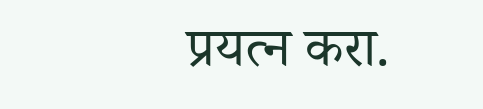प्रयत्न करा.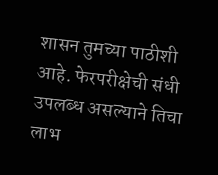शासन तुमच्या पाठीशी आहे. फेरपरीक्षेची संधी उपलब्ध असल्याने तिचा लाभ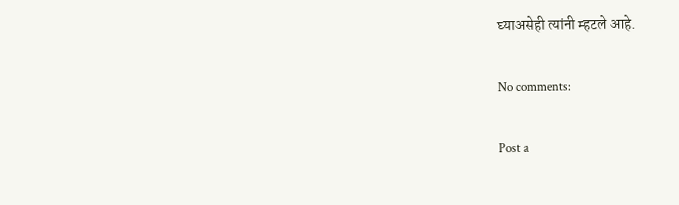घ्याअसेही त्यांनी म्हटले आहे.

No comments:

Post a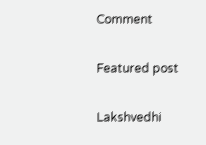Comment

Featured post

Lakshvedhi